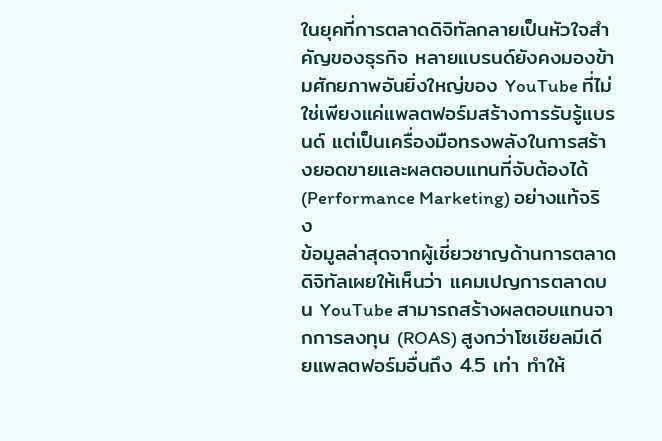ในยุคที่การตลาดดิจิทัลกลายเป็นหัวใจสำคัญของธุรกิจ หลายแบรนด์ยังคงมองข้ามศักยภาพอันยิ่งใหญ่ของ YouTube ที่ไม่ใช่เพียงแค่แพลตฟอร์มสร้างการรับรู้แบรนด์ แต่เป็นเครื่องมือทรงพลังในการสร้างยอดขายและผลตอบแทนที่จับต้องได้ (Performance Marketing) อย่างแท้จริง
ข้อมูลล่าสุดจากผู้เชี่ยวชาญด้านการตลาดดิจิทัลเผยให้เห็นว่า แคมเปญการตลาดบน YouTube สามารถสร้างผลตอบแทนจากการลงทุน (ROAS) สูงกว่าโซเชียลมีเดียแพลตฟอร์มอื่นถึง 4.5 เท่า ทำให้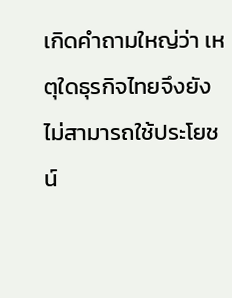เกิดคำถามใหญ่ว่า เหตุใดธุรกิจไทยจึงยังไม่สามารถใช้ประโยชน์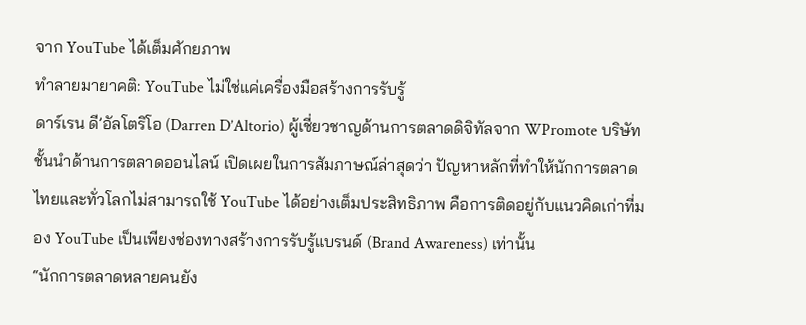จาก YouTube ได้เต็มศักยภาพ
ทำลายมายาคติ: YouTube ไม่ใช่แค่เครื่องมือสร้างการรับรู้
ดาร์เรน ดี’อัลโตริโอ (Darren D’Altorio) ผู้เชี่ยวชาญด้านการตลาดดิจิทัลจาก WPromote บริษัทชั้นนำด้านการตลาดออนไลน์ เปิดเผยในการสัมภาษณ์ล่าสุดว่า ปัญหาหลักที่ทำให้นักการตลาดไทยและทั่วโลกไม่สามารถใช้ YouTube ได้อย่างเต็มประสิทธิภาพ คือการติดอยู่กับแนวคิดเก่าที่มอง YouTube เป็นเพียงช่องทางสร้างการรับรู้แบรนด์ (Brand Awareness) เท่านั้น
“นักการตลาดหลายคนยัง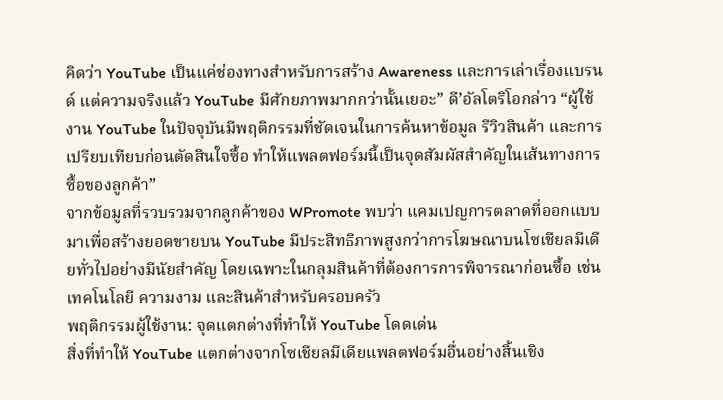คิดว่า YouTube เป็นแค่ช่องทางสำหรับการสร้าง Awareness และการเล่าเรื่องแบรนด์ แต่ความจริงแล้ว YouTube มีศักยภาพมากกว่านั้นเยอะ” ดี’อัลโตริโอกล่าว “ผู้ใช้งาน YouTube ในปัจจุบันมีพฤติกรรมที่ชัดเจนในการค้นหาข้อมูล รีวิวสินค้า และการเปรียบเทียบก่อนตัดสินใจซื้อ ทำให้แพลตฟอร์มนี้เป็นจุดสัมผัสสำคัญในเส้นทางการซื้อของลูกค้า”
จากข้อมูลที่รวบรวมจากลูกค้าของ WPromote พบว่า แคมเปญการตลาดที่ออกแบบมาเพื่อสร้างยอดขายบน YouTube มีประสิทธิภาพสูงกว่าการโฆษณาบนโซเชียลมีเดียทั่วไปอย่างมีนัยสำคัญ โดยเฉพาะในกลุมสินค้าที่ต้องการการพิจารณาก่อนซื้อ เช่น เทคโนโลยี ความงาม และสินค้าสำหรับครอบครัว
พฤติกรรมผู้ใช้งาน: จุดแตกต่างที่ทำให้ YouTube โดดเด่น
สิ่งที่ทำให้ YouTube แตกต่างจากโซเชียลมีเดียแพลตฟอร์มอื่นอย่างสิ้นเชิง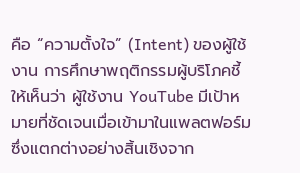คือ “ความตั้งใจ” (Intent) ของผู้ใช้งาน การศึกษาพฤติกรรมผู้บริโภคชี้ให้เห็นว่า ผู้ใช้งาน YouTube มีเป้าหมายที่ชัดเจนเมื่อเข้ามาในแพลตฟอร์ม ซึ่งแตกต่างอย่างสิ้นเชิงจาก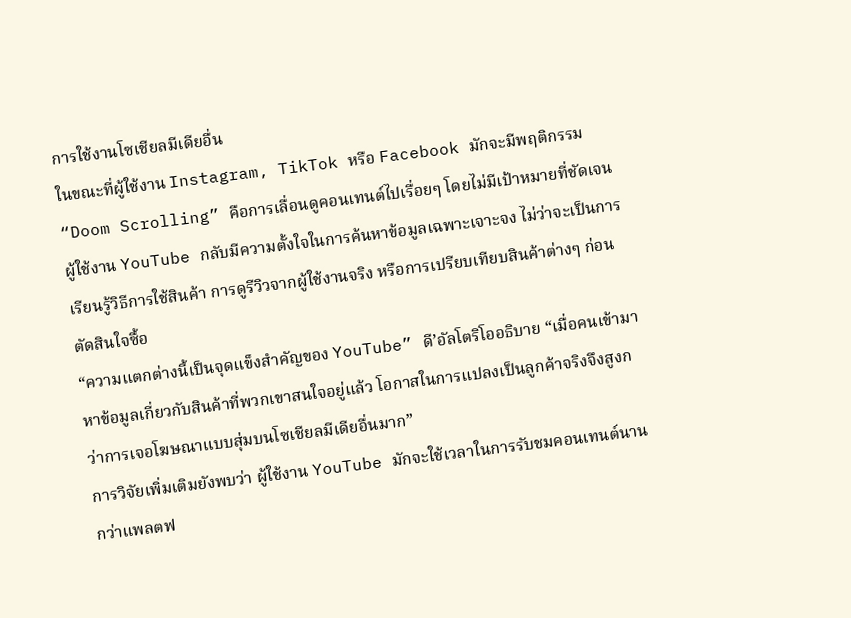การใช้งานโซเชียลมีเดียอื่น
ในขณะที่ผู้ใช้งาน Instagram, TikTok หรือ Facebook มักจะมีพฤติกรรม “Doom Scrolling” คือการเลื่อนดูคอนเทนต์ไปเรื่อยๆ โดยไม่มีเป้าหมายที่ชัดเจน ผู้ใช้งาน YouTube กลับมีความตั้งใจในการค้นหาข้อมูลเฉพาะเจาะจง ไม่ว่าจะเป็นการเรียนรู้วิธีการใช้สินค้า การดูรีวิวจากผู้ใช้งานจริง หรือการเปรียบเทียบสินค้าต่างๆ ก่อนตัดสินใจซื้อ
“ความแตกต่างนี้เป็นจุดแข็งสำคัญของ YouTube” ดี’อัลโตริโออธิบาย “เมื่อคนเข้ามาหาข้อมูลเกี่ยวกับสินค้าที่พวกเขาสนใจอยู่แล้ว โอกาสในการแปลงเป็นลูกค้าจริงจึงสูงกว่าการเจอโฆษณาแบบสุ่มบนโซเชียลมีเดียอื่นมาก”
การวิจัยเพิ่มเติมยังพบว่า ผู้ใช้งาน YouTube มักจะใช้เวลาในการรับชมคอนเทนต์นานกว่าแพลตฟ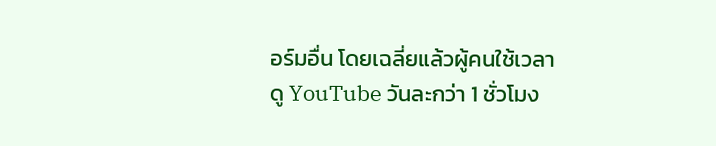อร์มอื่น โดยเฉลี่ยแล้วผู้คนใช้เวลาดู YouTube วันละกว่า 1 ชั่วโมง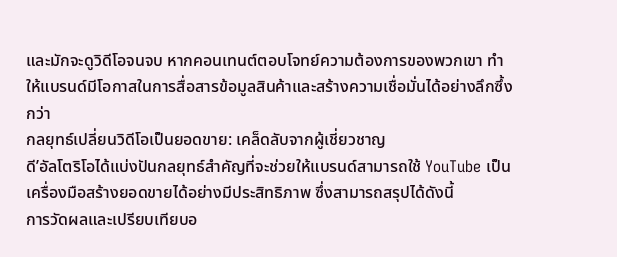และมักจะดูวิดีโอจนจบ หากคอนเทนต์ตอบโจทย์ความต้องการของพวกเขา ทำให้แบรนด์มีโอกาสในการสื่อสารข้อมูลสินค้าและสร้างความเชื่อมั่นได้อย่างลึกซึ้งกว่า
กลยุทธ์เปลี่ยนวิดีโอเป็นยอดขาย: เคล็ดลับจากผู้เชี่ยวชาญ
ดี’อัลโตริโอได้แบ่งปันกลยุทธ์สำคัญที่จะช่วยให้แบรนด์สามารถใช้ YouTube เป็นเครื่องมือสร้างยอดขายได้อย่างมีประสิทธิภาพ ซึ่งสามารถสรุปได้ดังนี้
การวัดผลและเปรียบเทียบอ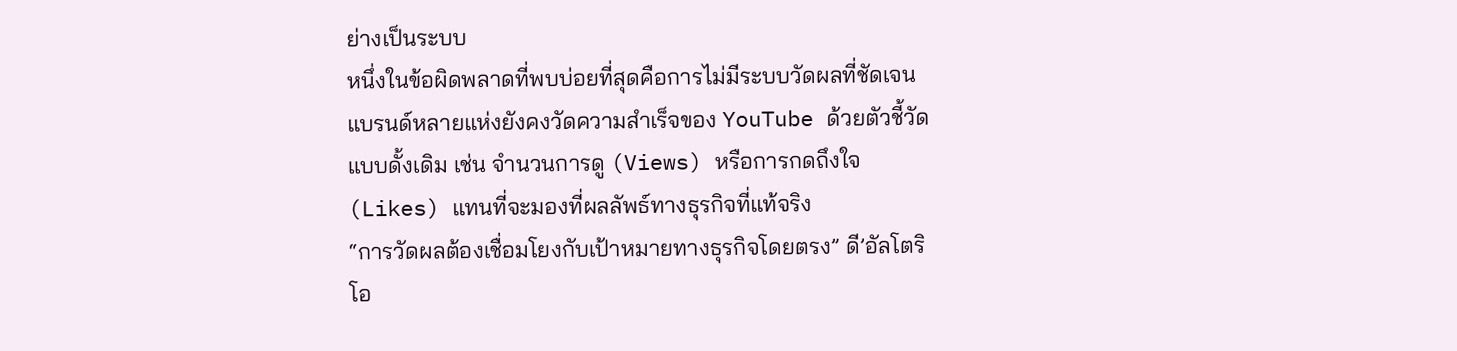ย่างเป็นระบบ
หนึ่งในข้อผิดพลาดที่พบบ่อยที่สุดคือการไม่มีระบบวัดผลที่ชัดเจน แบรนด์หลายแห่งยังคงวัดความสำเร็จของ YouTube ด้วยตัวชี้วัดแบบดั้งเดิม เช่น จำนวนการดู (Views) หรือการกดถึงใจ (Likes) แทนที่จะมองที่ผลลัพธ์ทางธุรกิจที่แท้จริง
“การวัดผลต้องเชื่อมโยงกับเป้าหมายทางธุรกิจโดยตรง” ดี’อัลโตริโอ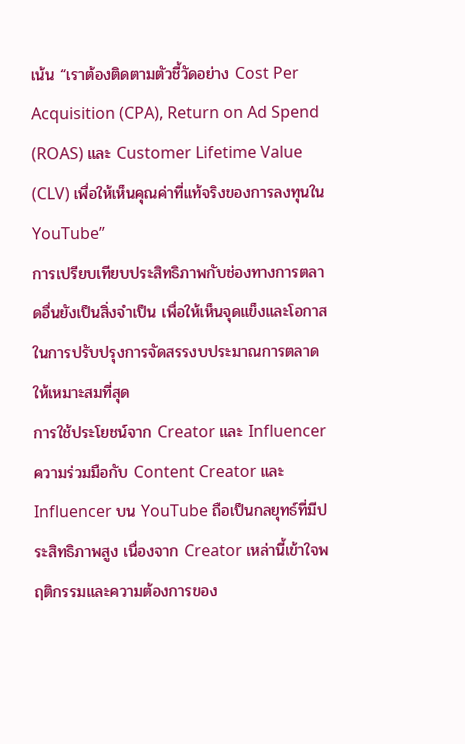เน้น “เราต้องติดตามตัวชี้วัดอย่าง Cost Per Acquisition (CPA), Return on Ad Spend (ROAS) และ Customer Lifetime Value (CLV) เพื่อให้เห็นคุณค่าที่แท้จริงของการลงทุนใน YouTube”
การเปรียบเทียบประสิทธิภาพกับช่องทางการตลาดอื่นยังเป็นสิ่งจำเป็น เพื่อให้เห็นจุดแข็งและโอกาสในการปรับปรุงการจัดสรรงบประมาณการตลาดให้เหมาะสมที่สุด
การใช้ประโยชน์จาก Creator และ Influencer
ความร่วมมือกับ Content Creator และ Influencer บน YouTube ถือเป็นกลยุทธ์ที่มีประสิทธิภาพสูง เนื่องจาก Creator เหล่านี้เข้าใจพฤติกรรมและความต้องการของ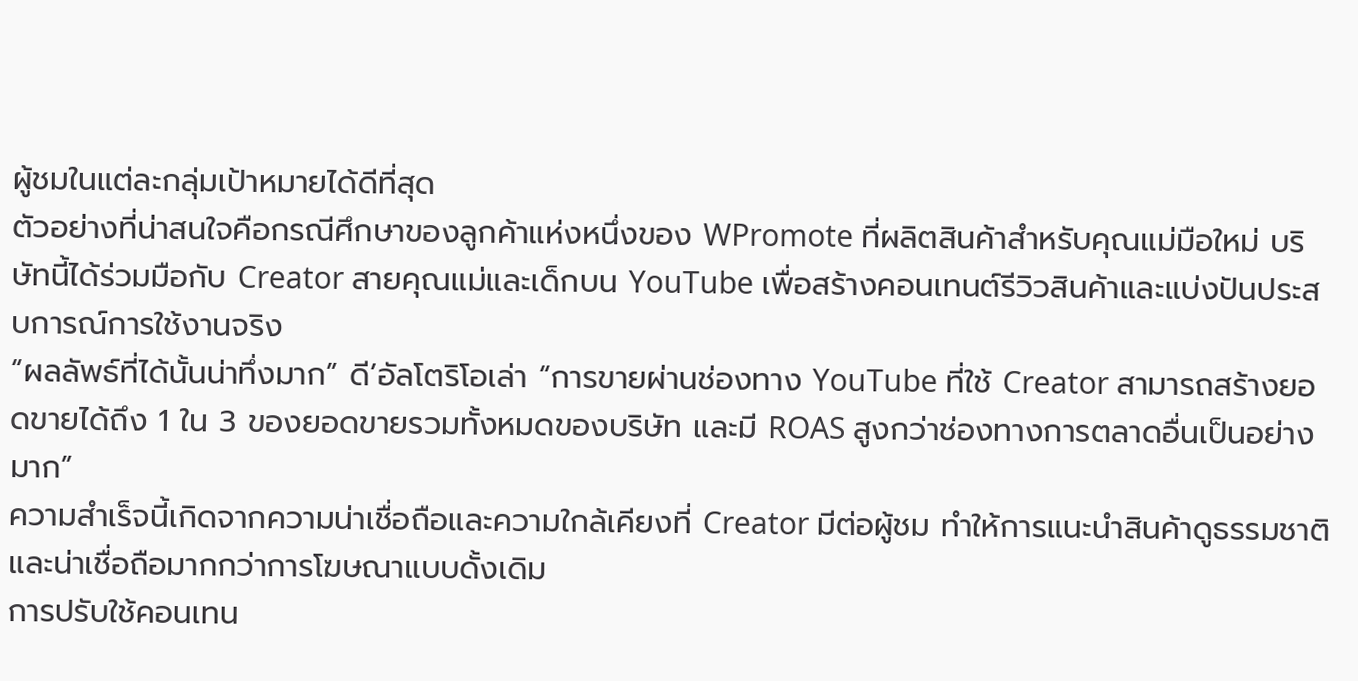ผู้ชมในแต่ละกลุ่มเป้าหมายได้ดีที่สุด
ตัวอย่างที่น่าสนใจคือกรณีศึกษาของลูกค้าแห่งหนึ่งของ WPromote ที่ผลิตสินค้าสำหรับคุณแม่มือใหม่ บริษัทนี้ได้ร่วมมือกับ Creator สายคุณแม่และเด็กบน YouTube เพื่อสร้างคอนเทนต์รีวิวสินค้าและแบ่งปันประสบการณ์การใช้งานจริง
“ผลลัพธ์ที่ได้นั้นน่าทึ่งมาก” ดี’อัลโตริโอเล่า “การขายผ่านช่องทาง YouTube ที่ใช้ Creator สามารถสร้างยอดขายได้ถึง 1 ใน 3 ของยอดขายรวมทั้งหมดของบริษัท และมี ROAS สูงกว่าช่องทางการตลาดอื่นเป็นอย่างมาก”
ความสำเร็จนี้เกิดจากความน่าเชื่อถือและความใกล้เคียงที่ Creator มีต่อผู้ชม ทำให้การแนะนำสินค้าดูธรรมชาติและน่าเชื่อถือมากกว่าการโฆษณาแบบดั้งเดิม
การปรับใช้คอนเทน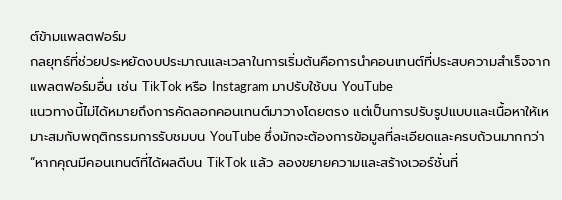ต์ข้ามแพลตฟอร์ม
กลยุทธ์ที่ช่วยประหยัดงบประมาณและเวลาในการเริ่มต้นคือการนำคอนเทนต์ที่ประสบความสำเร็จจากแพลตฟอร์มอื่น เช่น TikTok หรือ Instagram มาปรับใช้บน YouTube
แนวทางนี้ไม่ได้หมายถึงการคัดลอกคอนเทนต์มาวางโดยตรง แต่เป็นการปรับรูปแบบและเนื้อหาให้เหมาะสมกับพฤติกรรมการรับชมบน YouTube ซึ่งมักจะต้องการข้อมูลที่ละเอียดและครบถ้วนมากกว่า
“หากคุณมีคอนเทนต์ที่ได้ผลดีบน TikTok แล้ว ลองขยายความและสร้างเวอร์ชั่นที่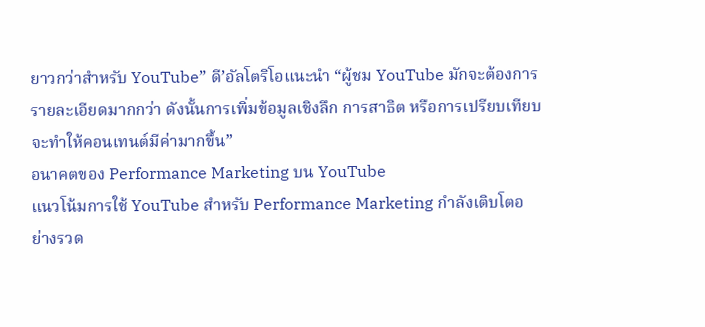ยาวกว่าสำหรับ YouTube” ดี’อัลโตริโอแนะนำ “ผู้ชม YouTube มักจะต้องการรายละเอียดมากกว่า ดังนั้นการเพิ่มข้อมูลเชิงลึก การสาธิต หรือการเปรียบเทียบ จะทำให้คอนเทนต์มีค่ามากขึ้น”
อนาคตของ Performance Marketing บน YouTube
แนวโน้มการใช้ YouTube สำหรับ Performance Marketing กำลังเติบโตอย่างรวด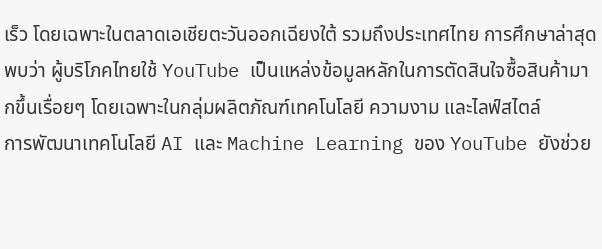เร็ว โดยเฉพาะในตลาดเอเชียตะวันออกเฉียงใต้ รวมถึงประเทศไทย การศึกษาล่าสุดพบว่า ผู้บริโภคไทยใช้ YouTube เป็นแหล่งข้อมูลหลักในการตัดสินใจซื้อสินค้ามากขึ้นเรื่อยๆ โดยเฉพาะในกลุ่มผลิตภัณฑ์เทคโนโลยี ความงาม และไลฟ์สไตล์
การพัฒนาเทคโนโลยี AI และ Machine Learning ของ YouTube ยังช่วย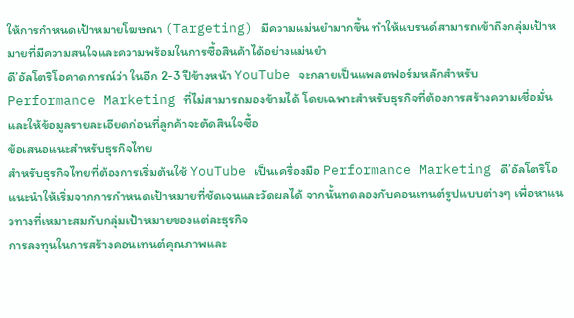ให้การกำหนดเป้าหมายโฆษณา (Targeting) มีความแม่นยำมากขึ้น ทำให้แบรนด์สามารถเข้าถึงกลุ่มเป้าหมายที่มีความสนใจและความพร้อมในการซื้อสินค้าได้อย่างแม่นยำ
ดี’อัลโตริโอคาดการณ์ว่า ในอีก 2-3 ปีข้างหน้า YouTube จะกลายเป็นแพลตฟอร์มหลักสำหรับ Performance Marketing ที่ไม่สามารถมองข้ามได้ โดยเฉพาะสำหรับธุรกิจที่ต้องการสร้างความเชื่อมั่นและให้ข้อมูลรายละเอียดก่อนที่ลูกค้าจะตัดสินใจซื้อ
ข้อเสนอแนะสำหรับธุรกิจไทย
สำหรับธุรกิจไทยที่ต้องการเริ่มต้นใช้ YouTube เป็นเครื่องมือ Performance Marketing ดี’อัลโตริโอแนะนำให้เริ่มจากการกำหนดเป้าหมายที่ชัดเจนและวัดผลได้ จากนั้นทดลองกับคอนเทนต์รูปแบบต่างๆ เพื่อหาแนวทางที่เหมาะสมกับกลุ่มเป้าหมายของแต่ละธุรกิจ
การลงทุนในการสร้างคอนเทนต์คุณภาพและ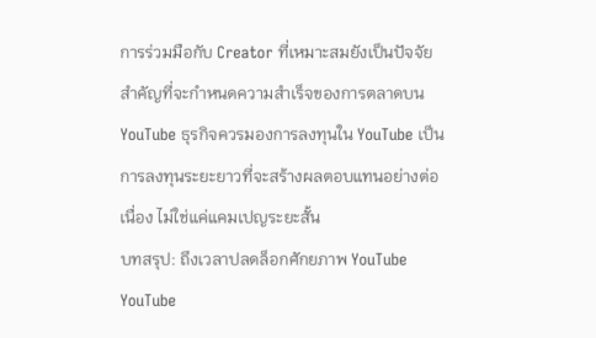การร่วมมือกับ Creator ที่เหมาะสมยังเป็นปัจจัยสำคัญที่จะกำหนดความสำเร็จของการตลาดบน YouTube ธุรกิจควรมองการลงทุนใน YouTube เป็นการลงทุนระยะยาวที่จะสร้างผลตอบแทนอย่างต่อเนื่อง ไม่ใช่แค่แคมเปญระยะสั้น
บทสรุป: ถึงเวลาปลดล็อกศักยภาพ YouTube
YouTube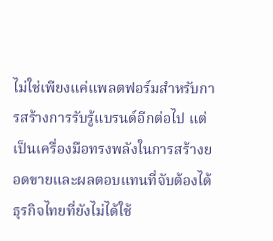ไม่ใช่เพียงแค่แพลตฟอร์มสำหรับการสร้างการรับรู้แบรนด์อีกต่อไป แต่เป็นเครื่องมือทรงพลังในการสร้างยอดขายและผลตอบแทนที่จับต้องได้ ธุรกิจไทยที่ยังไม่ได้ใช้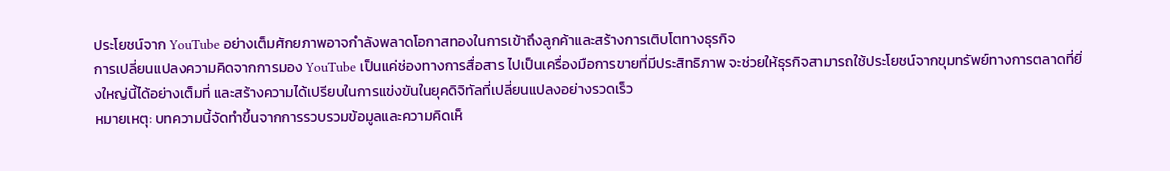ประโยชน์จาก YouTube อย่างเต็มศักยภาพอาจกำลังพลาดโอกาสทองในการเข้าถึงลูกค้าและสร้างการเติบโตทางธุรกิจ
การเปลี่ยนแปลงความคิดจากการมอง YouTube เป็นแค่ช่องทางการสื่อสาร ไปเป็นเครื่องมือการขายที่มีประสิทธิภาพ จะช่วยให้ธุรกิจสามารถใช้ประโยชน์จากขุมทรัพย์ทางการตลาดที่ยิ่งใหญ่นี้ได้อย่างเต็มที่ และสร้างความได้เปรียบในการแข่งขันในยุคดิจิทัลที่เปลี่ยนแปลงอย่างรวดเร็ว
หมายเหตุ: บทความนี้จัดทำขึ้นจากการรวบรวมข้อมูลและความคิดเห็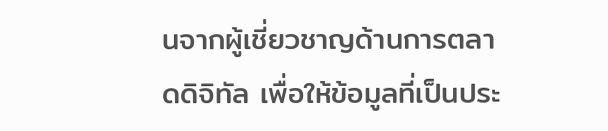นจากผู้เชี่ยวชาญด้านการตลาดดิจิทัล เพื่อให้ข้อมูลที่เป็นประ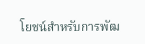โยชน์สำหรับการพัฒ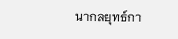นากลยุทธ์กา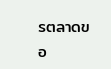รตลาดขอ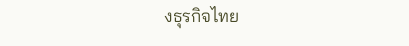งธุรกิจไทย